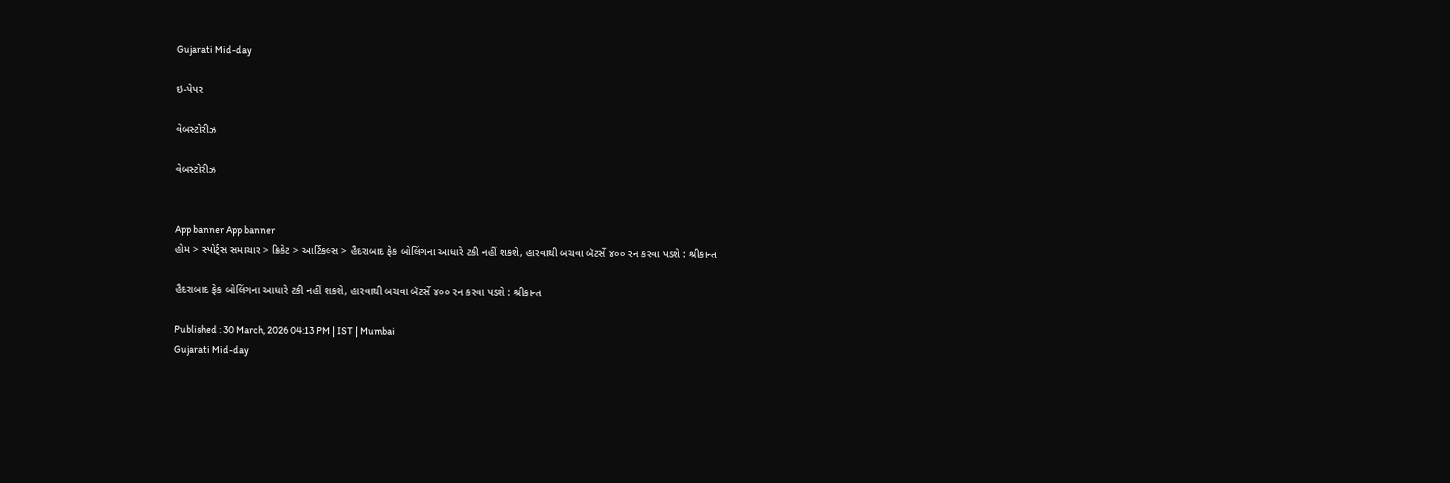Gujarati Mid-day

ઇ-પેપર

વેબસ્ટોરીઝ

વેબસ્ટોરીઝ


App banner App banner
હોમ > સ્પોર્ટ્સ સમાચાર > ક્રિકેટ > આર્ટિકલ્સ > હૈદરાબાદ ફેક બોલિંગના આધારે ટકી નહીં શકશે, હારવાથી બચવા બૅટર્સે ૪૦૦ રન કરવા પડશે : શ્રીકાન્ત

હૈદરાબાદ ફેક બોલિંગના આધારે ટકી નહીં શકશે, હારવાથી બચવા બૅટર્સે ૪૦૦ રન કરવા પડશે : શ્રીકાન્ત

Published : 30 March, 2026 04:13 PM | IST | Mumbai
Gujarati Mid-day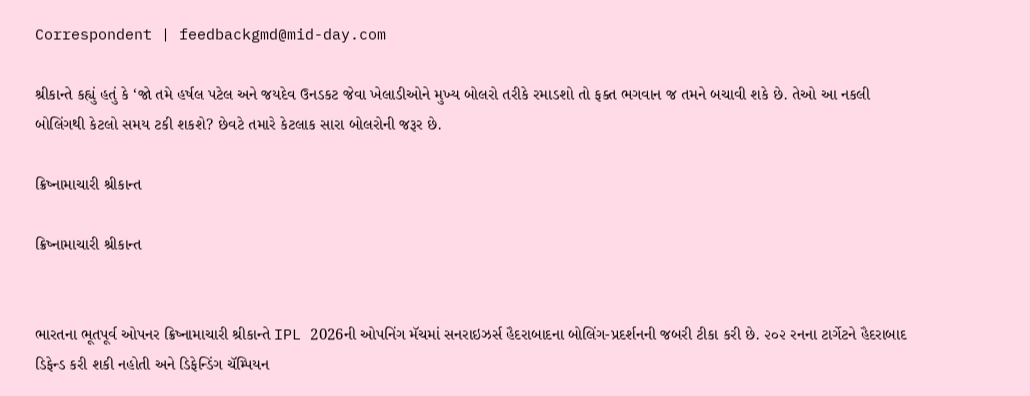Correspondent | feedbackgmd@mid-day.com

શ્રીકાન્તે કહ્યું હતું કે ‘જો તમે હર્ષલ પટેલ અને જયદેવ ઉનડકટ જેવા ખેલાડીઓને મુખ્ય બોલરો તરીકે રમાડશો તો ફક્ત ભગવાન જ તમને બચાવી શકે છે. તેઓ આ નકલી બોલિંગથી કેટલો સમય ટકી શકશે? છેવટે તમારે કેટલાક સારા બોલરોની જરૂર છે.

ક્રિષ્નામાચારી શ્રીકાન્ત

ક્રિષ્નામાચારી શ્રીકાન્ત


ભારતના ભૂતપૂર્વ ઓપનર ક્રિષ્નામાચારી શ્રીકાન્તે IPL 2026ની ઓપનિંગ મૅચમાં સનરાઇઝર્સ હૈદરાબાદના બોલિંગ-પ્રદર્શનની જબરી ટીકા કરી છે. ૨૦૨ રનના ટાર્ગેટને હૈદરાબાદ ડિફેન્ડ કરી શકી નહોતી અને ડિફેન્ડિંગ ચૅમ્પિયન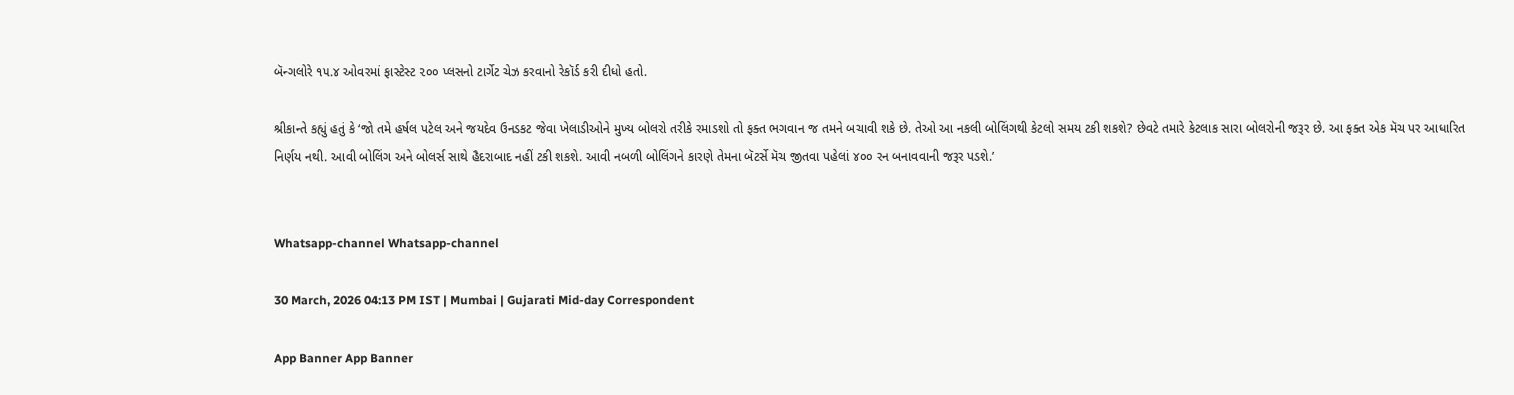બૅન્ગલોરે ૧૫.૪ ઓવરમાં ફાસ્ટેસ્ટ ૨૦૦ પ્લસનો ટાર્ગેટ ચેઝ કરવાનો રેકૉર્ડ કરી દીધો હતો.

શ્રીકાન્તે કહ્યું હતું કે ‘જો તમે હર્ષલ પટેલ અને જયદેવ ઉનડકટ જેવા ખેલાડીઓને મુખ્ય બોલરો તરીકે રમાડશો તો ફક્ત ભગવાન જ તમને બચાવી શકે છે. તેઓ આ નકલી બોલિંગથી કેટલો સમય ટકી શકશે? છેવટે તમારે કેટલાક સારા બોલરોની જરૂર છે. આ ફક્ત એક મૅચ પર આધારિત નિર્ણય નથી. આવી બોલિંગ અને બોલર્સ સાથે હૈદરાબાદ નહીં ટકી શકશે. આવી નબળી બોલિંગને કારણે તેમના બૅટર્સે મૅચ જીતવા પહેલાં ૪૦૦ રન બનાવવાની જરૂર પડશે.’


Whatsapp-channel Whatsapp-channel

30 March, 2026 04:13 PM IST | Mumbai | Gujarati Mid-day Correspondent

App Banner App Banner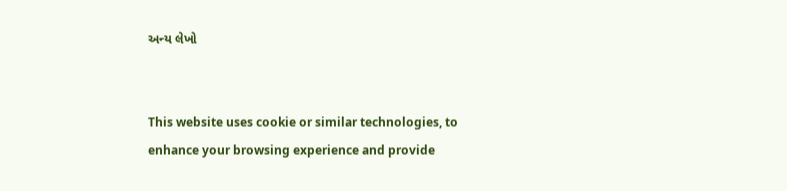અન્ય લેખો


This website uses cookie or similar technologies, to enhance your browsing experience and provide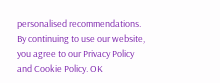personalised recommendations. By continuing to use our website, you agree to our Privacy Policy and Cookie Policy. OK